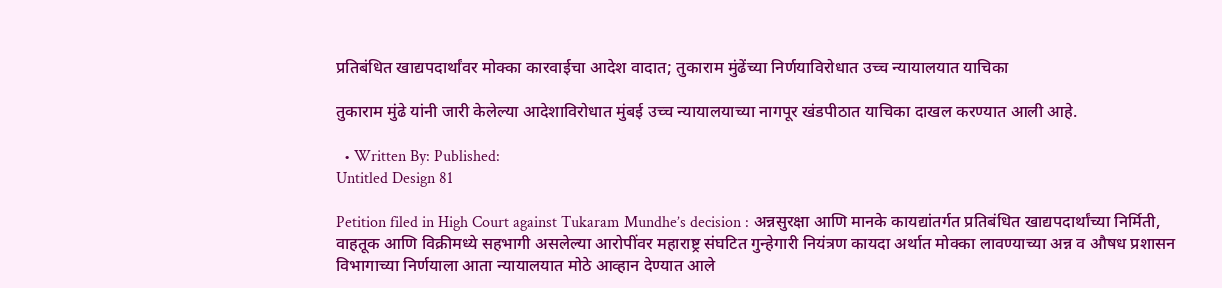प्रतिबंधित खाद्यपदार्थांवर मोक्का कारवाईचा आदेश वादात; तुकाराम मुंढेंच्या निर्णयाविरोधात उच्च न्यायालयात याचिका

तुकाराम मुंढे यांनी जारी केलेल्या आदेशाविरोधात मुंबई उच्च न्यायालयाच्या नागपूर खंडपीठात याचिका दाखल करण्यात आली आहे.

  • Written By: Published:
Untitled Design 81

Petition filed in High Court against Tukaram Mundhe’s decision : अन्नसुरक्षा आणि मानके कायद्यांतर्गत प्रतिबंधित खाद्यपदार्थांच्या निर्मिती, वाहतूक आणि विक्रीमध्ये सहभागी असलेल्या आरोपींवर महाराष्ट्र संघटित गुन्हेगारी नियंत्रण कायदा अर्थात मोक्का लावण्याच्या अन्न व औषध प्रशासन विभागाच्या निर्णयाला आता न्यायालयात मोठे आव्हान देण्यात आले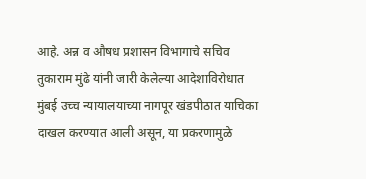आहे. अन्न व औषध प्रशासन विभागाचे सचिव तुकाराम मुंढे यांनी जारी केलेल्या आदेशाविरोधात मुंबई उच्च न्यायालयाच्या नागपूर खंडपीठात याचिका दाखल करण्यात आली असून, या प्रकरणामुळे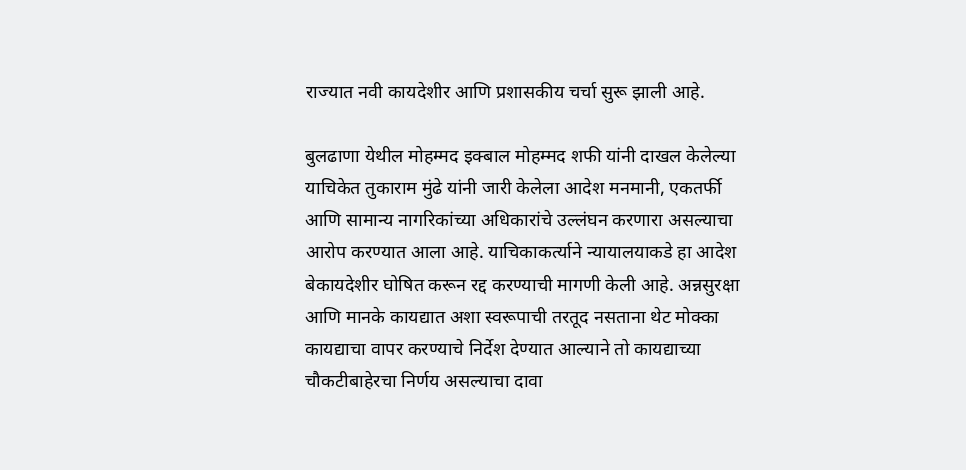राज्यात नवी कायदेशीर आणि प्रशासकीय चर्चा सुरू झाली आहे.

बुलढाणा येथील मोहम्मद इक्बाल मोहम्मद शफी यांनी दाखल केलेल्या याचिकेत तुकाराम मुंढे यांनी जारी केलेला आदेश मनमानी, एकतर्फी आणि सामान्य नागरिकांच्या अधिकारांचे उल्लंघन करणारा असल्याचा आरोप करण्यात आला आहे. याचिकाकर्त्याने न्यायालयाकडे हा आदेश बेकायदेशीर घोषित करून रद्द करण्याची मागणी केली आहे. अन्नसुरक्षा आणि मानके कायद्यात अशा स्वरूपाची तरतूद नसताना थेट मोक्का कायद्याचा वापर करण्याचे निर्देश देण्यात आल्याने तो कायद्याच्या चौकटीबाहेरचा निर्णय असल्याचा दावा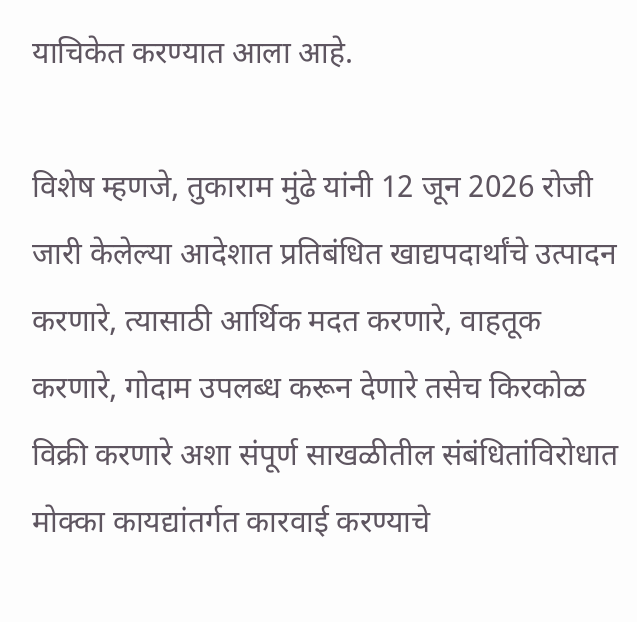याचिकेत करण्यात आला आहे.

विशेष म्हणजे, तुकाराम मुंढे यांनी 12 जून 2026 रोजी जारी केलेल्या आदेशात प्रतिबंधित खाद्यपदार्थांचे उत्पादन करणारे, त्यासाठी आर्थिक मदत करणारे, वाहतूक करणारे, गोदाम उपलब्ध करून देणारे तसेच किरकोळ विक्री करणारे अशा संपूर्ण साखळीतील संबंधितांविरोधात मोक्का कायद्यांतर्गत कारवाई करण्याचे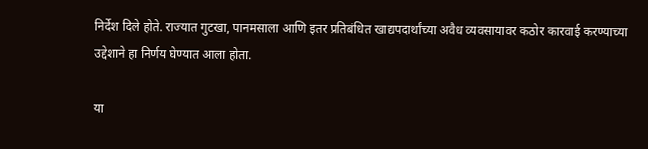निर्देश दिले होते. राज्यात गुटखा, पानमसाला आणि इतर प्रतिबंधित खाद्यपदार्थांच्या अवैध व्यवसायावर कठोर कारवाई करण्याच्या उद्देशाने हा निर्णय घेण्यात आला होता.

या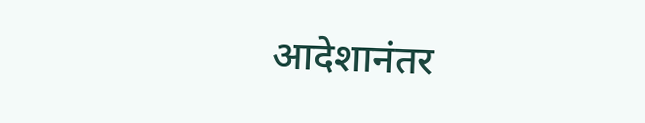आदेशानंतर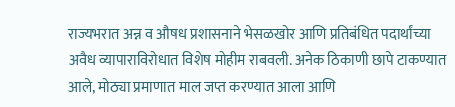राज्यभरात अन्न व औषध प्रशासनाने भेसळखोर आणि प्रतिबंधित पदार्थांच्या अवैध व्यापाराविरोधात विशेष मोहीम राबवली. अनेक ठिकाणी छापे टाकण्यात आले, मोठ्या प्रमाणात माल जप्त करण्यात आला आणि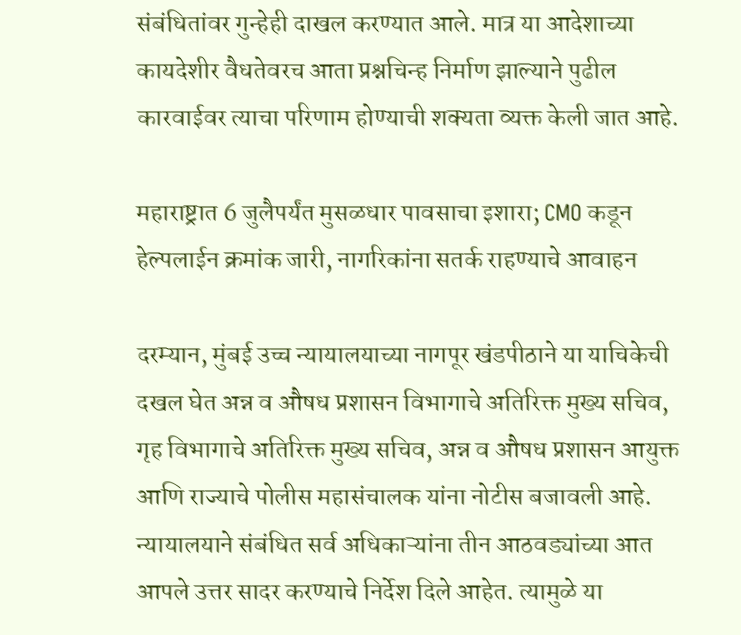संबंधितांवर गुन्हेही दाखल करण्यात आले. मात्र या आदेशाच्या कायदेशीर वैधतेवरच आता प्रश्नचिन्ह निर्माण झाल्याने पुढील कारवाईवर त्याचा परिणाम होण्याची शक्यता व्यक्त केली जात आहे.

महाराष्ट्रात 6 जुलैपर्यंत मुसळधार पावसाचा इशारा; CMO कडून हेल्पलाईन क्रमांक जारी, नागरिकांना सतर्क राहण्याचे आवाहन

दरम्यान, मुंबई उच्च न्यायालयाच्या नागपूर खंडपीठाने या याचिकेची दखल घेत अन्न व औषध प्रशासन विभागाचे अतिरिक्त मुख्य सचिव, गृह विभागाचे अतिरिक्त मुख्य सचिव, अन्न व औषध प्रशासन आयुक्त आणि राज्याचे पोलीस महासंचालक यांना नोटीस बजावली आहे. न्यायालयाने संबंधित सर्व अधिकाऱ्यांना तीन आठवड्यांच्या आत आपले उत्तर सादर करण्याचे निर्देश दिले आहेत. त्यामुळे या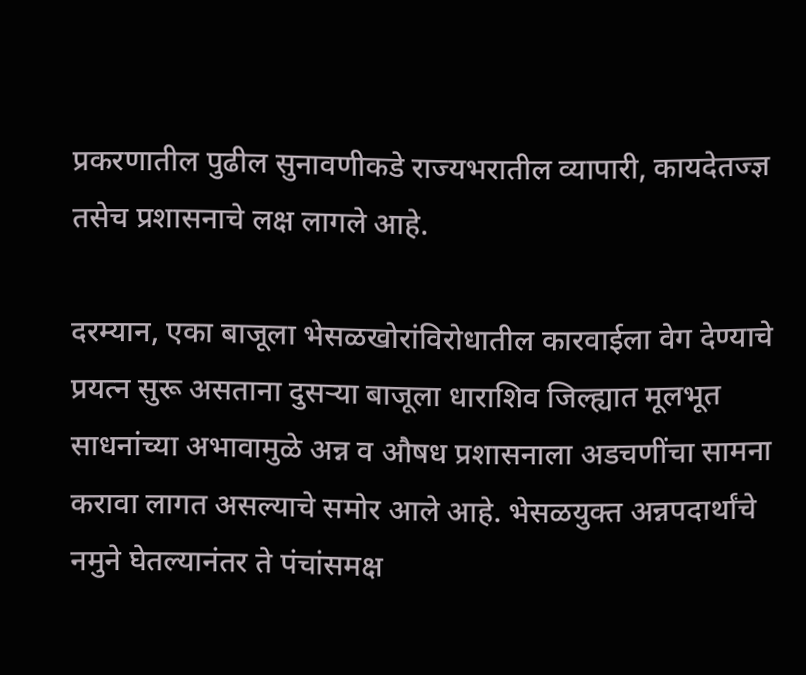प्रकरणातील पुढील सुनावणीकडे राज्यभरातील व्यापारी, कायदेतज्ज्ञ तसेच प्रशासनाचे लक्ष लागले आहे.

दरम्यान, एका बाजूला भेसळखोरांविरोधातील कारवाईला वेग देण्याचे प्रयत्न सुरू असताना दुसऱ्या बाजूला धाराशिव जिल्ह्यात मूलभूत साधनांच्या अभावामुळे अन्न व औषध प्रशासनाला अडचणींचा सामना करावा लागत असल्याचे समोर आले आहे. भेसळयुक्त अन्नपदार्थांचे नमुने घेतल्यानंतर ते पंचांसमक्ष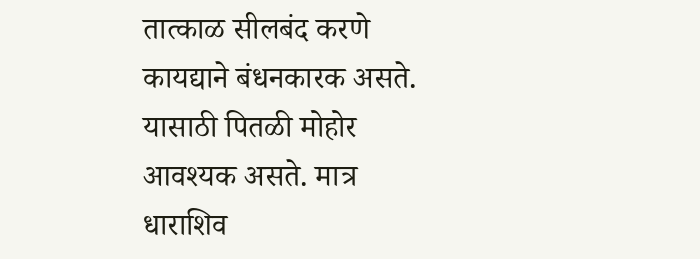तात्काळ सीलबंद करणे कायद्याने बंधनकारक असते. यासाठी पितळी मोहोर आवश्यक असते. मात्र धाराशिव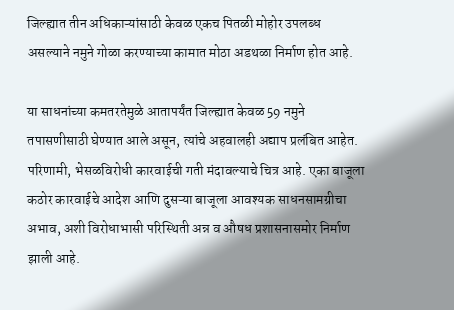जिल्ह्यात तीन अधिकाऱ्यांसाठी केवळ एकच पितळी मोहोर उपलब्ध असल्याने नमुने गोळा करण्याच्या कामात मोठा अडथळा निर्माण होत आहे.

या साधनांच्या कमतरतेमुळे आतापर्यंत जिल्ह्यात केवळ 59 नमुने तपासणीसाठी घेण्यात आले असून, त्यांचे अहवालही अद्याप प्रलंबित आहेत. परिणामी, भेसळविरोधी कारवाईची गती मंदावल्याचे चित्र आहे. एका बाजूला कठोर कारवाईचे आदेश आणि दुसऱ्या बाजूला आवश्यक साधनसामग्रीचा अभाव, अशी विरोधाभासी परिस्थिती अन्न व औषध प्रशासनासमोर निर्माण झाली आहे.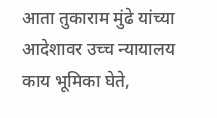आता तुकाराम मुंढे यांच्या आदेशावर उच्च न्यायालय काय भूमिका घेते,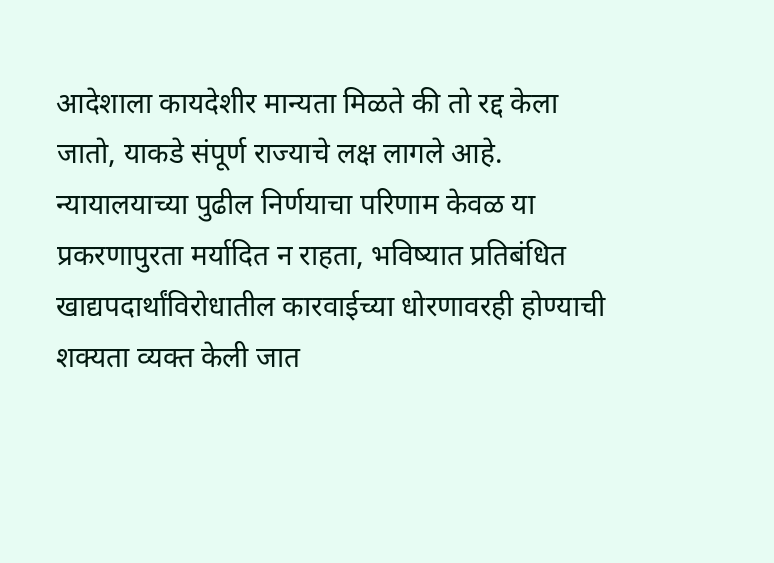आदेशाला कायदेशीर मान्यता मिळते की तो रद्द केला जातो, याकडे संपूर्ण राज्याचे लक्ष लागले आहे. न्यायालयाच्या पुढील निर्णयाचा परिणाम केवळ या प्रकरणापुरता मर्यादित न राहता, भविष्यात प्रतिबंधित खाद्यपदार्थांविरोधातील कारवाईच्या धोरणावरही होण्याची शक्यता व्यक्त केली जात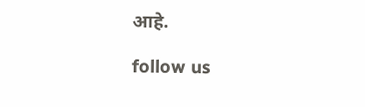आहे.

follow us